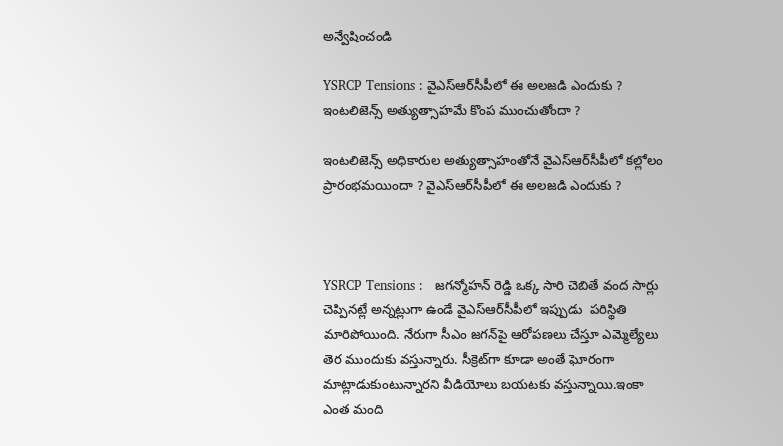అన్వేషించండి

YSRCP Tensions : వైఎస్ఆర్‌సీపీలో ఈ అలజడి ఎందుకు ? ఇంటలిజెన్స్ అత్యుత్సాహమే కొంప ముంచుతోందా ?

ఇంటలిజెన్స్ అధికారుల అత్యుత్సాహంతోనే వైఎస్ఆర్‌సీపీలో కల్లోలం ప్రారంభమయిందా ? వైఎస్ఆర్‌సీపీలో ఈ అలజడి ఎందుకు ?



YSRCP Tensions :   జగన్మోహన్ రెడ్డి ఒక్క సారి చెబితే వంద సార్లు చెప్పినట్లే అన్నట్లుగా ఉండే వైఎస్ఆర్‌సీపీలో ఇప్పుడు  పరిస్థితి మారిపోయింది. నేరుగా సీఎం జగన్‌పై ఆరోపణలు చేస్తూ ఎమ్మెల్యేలు తెర ముందుకు వస్తున్నారు. సీక్రెట్‌గా కూడా అంతే ఘోరంగా మాట్లాడుకుంటున్నారని వీడియోలు బయటకు వస్తున్నాయి.ఇంకా ఎంత మంది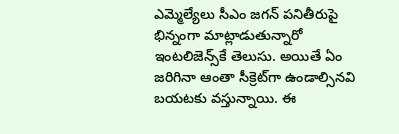ఎమ్మెల్యేలు సీఎం జగన్ పనితీరుపై భిన్నంగా మాట్లాడుతున్నారో ఇంటలిజెన్స్‌కే తెలుసు. అయితే ఏం జరిగినా ఆంతా సీక్రెట్‌గా ఉండాల్సినవి బయటకు వస్తున్నాయి. ఈ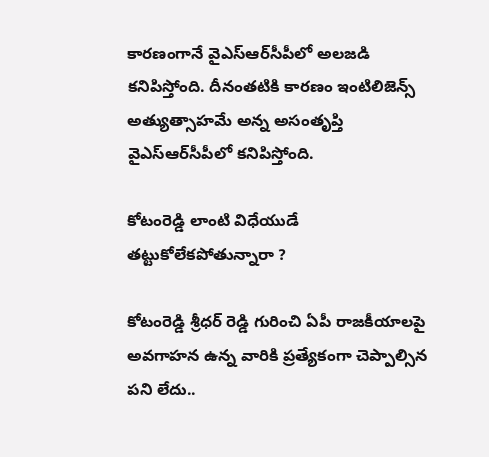కారణంగానే వైఎస్ఆర్‌సీపీలో అలజడి కనిపిస్తోంది. దీనంతటికి కారణం ఇంటిలిజెన్స్ అత్యుత్సాహమే అన్న అసంతృప్తి వైఎస్ఆర్‌సీపీలో కనిపిస్తోంది.

కోటంరెడ్డి లాంటి విధేయుడే తట్టుకోలేకపోతున్నారా ?

కోటంరెడ్డి శ్రీధర్ రెడ్డి గురించి ఏపీ రాజకీయాలపై అవగాహన ఉన్న వారికి ప్రత్యేకంగా చెప్పాల్సిన పని లేదు..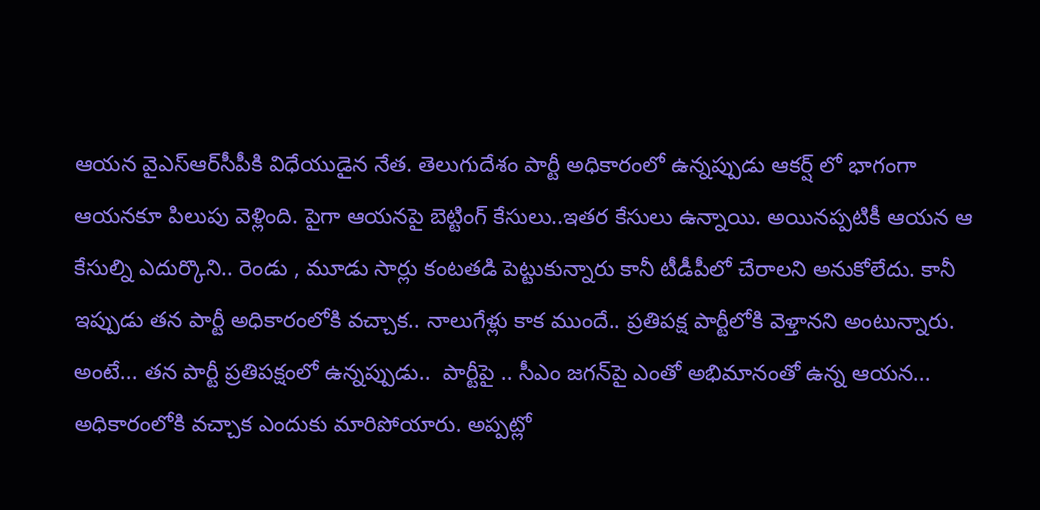ఆయన వైఎస్ఆర్‌సీపీకి విధేయుడైన నేత. తెలుగుదేశం పార్టీ అధికారంలో ఉన్నప్పుడు ఆకర్ష్ లో భాగంగా ఆయనకూ పిలుపు వెళ్లింది. పైగా ఆయనపై బెట్టింగ్ కేసులు..ఇతర కేసులు ఉన్నాయి. అయినప్పటికీ ఆయన ఆ కేసుల్ని ఎదుర్కొని.. రెండు , మూడు సార్లు కంటతడి పెట్టుకున్నారు కానీ టీడీపీలో చేరాలని అనుకోలేదు. కానీ ఇప్పుడు తన పార్టీ అధికారంలోకి వచ్చాక.. నాలుగేళ్లు కాక ముందే.. ప్రతిపక్ష పార్టీలోకి వెళ్తానని అంటున్నారు. అంటే... తన పార్టీ ప్రతిపక్షంలో ఉన్నప్పుడు..  పార్టీపై .. సీఎం జగన్‌పై ఎంతో అభిమానంతో ఉన్న ఆయన... అధికారంలోకి వచ్చాక ఎందుకు మారిపోయారు. అప్పట్లో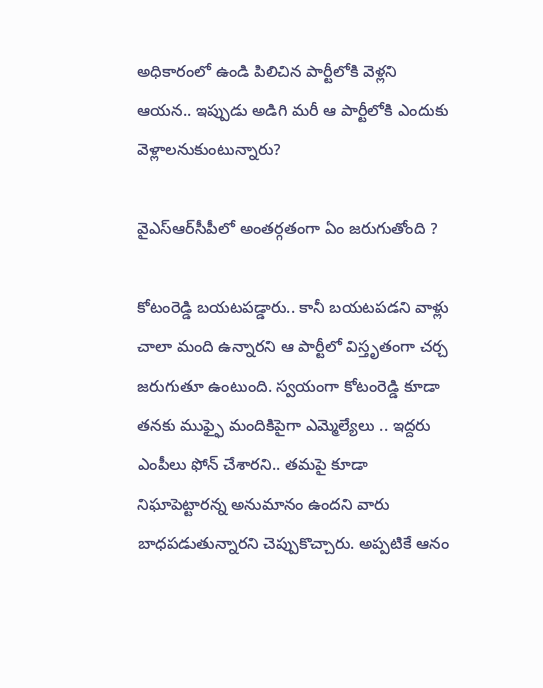అధికారంలో ఉండి పిలిచిన పార్టీలోకి వెళ్లని ఆయన.. ఇప్పుడు అడిగి మరీ ఆ పార్టీలోకి ఎందుకు వెళ్లాలనుకుంటున్నారు?

వైఎస్ఆర్‌సీపీలో అంతర్గతంగా ఏం జరుగుతోంది ?

కోటంరెడ్డి బయటపడ్డారు.. కానీ బయటపడని వాళ్లు చాలా మంది ఉన్నారని ఆ పార్టీలో విస్తృతంగా చర్చ జరుగుతూ ఉంటుంది. స్వయంగా కోటంరెడ్డి కూడా తనకు ముఫ్ఫై మందికిపైగా ఎమ్మెల్యేలు .. ఇద్దరు ఎంపీలు ఫోన్ చేశారని.. తమపై కూడా నిఘాపెట్టారన్న అనుమానం ఉందని వారు బాధపడుతున్నారని చెప్పుకొచ్చారు. అప్పటికే ఆనం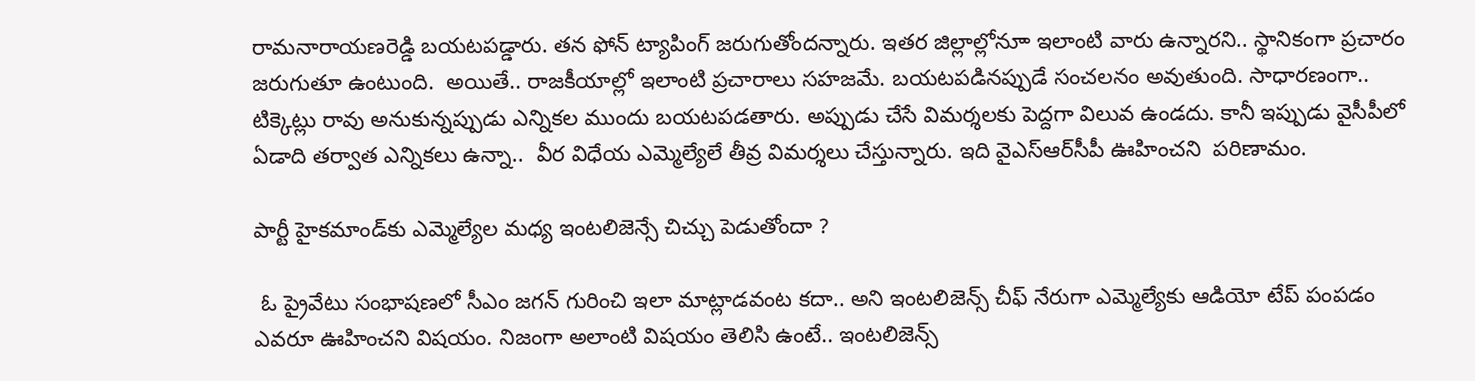రామనారాయణరెడ్డి బయటపడ్డారు. తన ఫోన్ ట్యాపింగ్ జరుగుతోందన్నారు. ఇతర జిల్లాల్లోనూా ఇలాంటి వారు ఉన్నారని.. స్థానికంగా ప్రచారం జరుగుతూ ఉంటుంది.  అయితే.. రాజకీయాల్లో ఇలాంటి ప్రచారాలు సహజమే. బయటపడినప్పుడే సంచలనం అవుతుంది. సాధారణంగా.. టిక్కెట్లు రావు అనుకున్నప్పుడు ఎన్నికల ముందు బయటపడతారు. అప్పుడు చేసే విమర్శలకు పెద్దగా విలువ ఉండదు. కానీ ఇప్పుడు వైసీపీలో ఏడాది తర్వాత ఎన్నికలు ఉన్నా..  వీర విధేయ ఎమ్మెల్యేలే తీవ్ర విమర్శలు చేస్తున్నారు. ఇది వైఎస్ఆర్‌సీపీ ఊహించని  పరిణామం.

పార్టీ హైకమాండ్‌కు ఎమ్మెల్యేల మధ్య ఇంటలిజెన్సే చిచ్చు పెడుతోందా ?

 ఓ ప్రైవేటు సంభాషణలో సీఎం జగన్ గురించి ఇలా మాట్లాడవంట కదా.. అని ఇంటలిజెన్స్ చీఫ్ నేరుగా ఎమ్మెల్యేకు ఆడియో టేప్ పంపడం ఎవరూ ఊహించని విషయం. నిజంగా అలాంటి విషయం తెలిసి ఉంటే.. ఇంటలిజెన్స్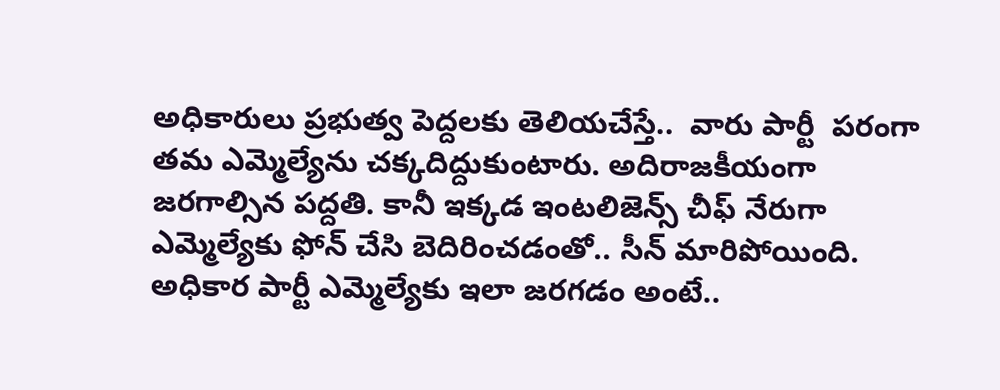అధికారులు ప్రభుత్వ పెద్దలకు తెలియచేస్తే..  వారు పార్టీ  పరంగా తమ ఎమ్మెల్యేను చక్కదిద్దుకుంటారు. అదిరాజకీయంగా జరగాల్సిన పద్దతి. కానీ ఇక్కడ ఇంటలిజెన్స్ చీఫ్ నేరుగా ఎమ్మెల్యేకు ఫోన్ చేసి బెదిరించడంతో.. సీన్ మారిపోయింది. అధికార పార్టీ ఎమ్మెల్యేకు ఇలా జరగడం అంటే..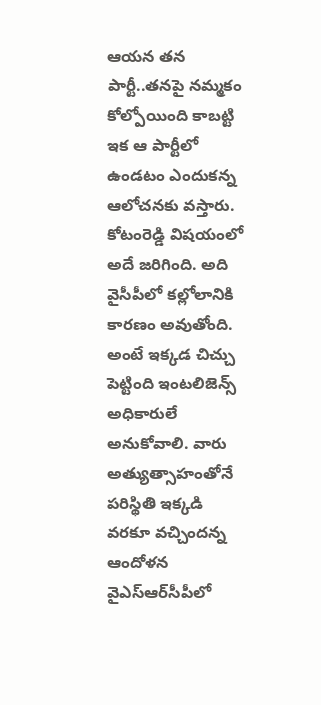ఆయన తన పార్టీ..తనపై నమ్మకం కోల్పోయింది కాబట్టి ఇక ఆ పార్టీలో ఉండటం ఎందుకన్న ఆలోచనకు వస్తారు. కోటంరెడ్డి విషయంలో అదే జరిగింది. అది వైసీపీలో కల్లోలానికి కారణం అవుతోంది. అంటే ఇక్కడ చిచ్చు పెట్టింది ఇంటలిజెన్స్ అధికారులే అనుకోవాలి. వారు అత్యుత్సాహంతోనే పరిస్థితి ఇక్కడి వరకూ వచ్చిందన్న  ఆందోళన వైఎస్ఆర్‌సీపీలో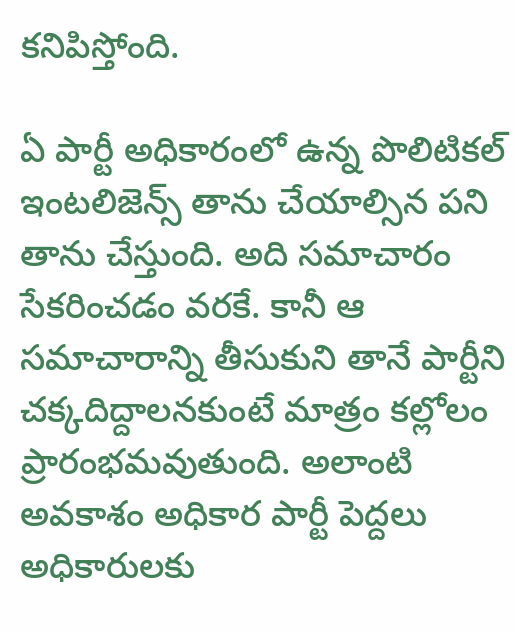కనిపిస్తోంది.

ఏ పార్టీ అధికారంలో ఉన్న పొలిటికల్ ఇంటలిజెన్స్ తాను చేయాల్సిన పని తాను చేస్తుంది. అది సమాచారం సేకరించడం వరకే. కానీ ఆ సమాచారాన్ని తీసుకుని తానే పార్టీని చక్కదిద్దాలనకుంటే మాత్రం కల్లోలం ప్రారంభమవుతుంది. అలాంటి అవకాశం అధికార పార్టీ పెద్దలు అధికారులకు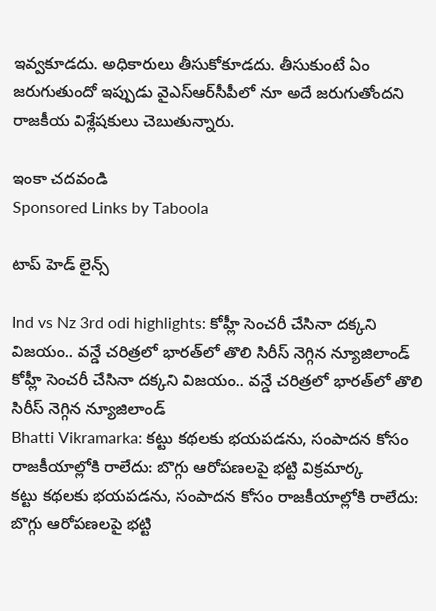ఇవ్వకూడదు. అధికారులు తీసుకోకూడదు. తీసుకుంటే ఏం జరుగుతుందో ఇప్పుడు వైఎస్ఆర్‌సీపీలో నూ అదే జరుగుతోందని రాజకీయ విశ్లేషకులు చెబుతున్నారు.

ఇంకా చదవండి
Sponsored Links by Taboola

టాప్ హెడ్ లైన్స్

Ind vs Nz 3rd odi highlights: కోహ్లీ సెంచరీ చేసినా దక్కని విజయం.. వన్డే చరిత్రలో భారత్‌లో తొలి సిరీస్ నెగ్గిన న్యూజిలాండ్
కోహ్లీ సెంచరీ చేసినా దక్కని విజయం.. వన్డే చరిత్రలో భారత్‌లో తొలి సిరీస్ నెగ్గిన న్యూజిలాండ్
Bhatti Vikramarka: కట్టు కథలకు భయపడను, సంపాదన కోసం రాజకీయాల్లోకి రాలేదు: బొగ్గు ఆరోపణలపై భట్టి విక్రమార్క
కట్టు కథలకు భయపడను, సంపాదన కోసం రాజకీయాల్లోకి రాలేదు: బొగ్గు ఆరోపణలపై భట్టి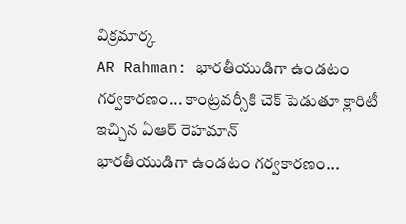విక్రమార్క
AR Rahman: భారతీయుడిగా ఉండటం గర్వకారణం... కాంట్రవర్సీకి చెక్ పెడుతూ క్లారిటీ ఇచ్చిన ఏఆర్ రెహమాన్
భారతీయుడిగా ఉండటం గర్వకారణం...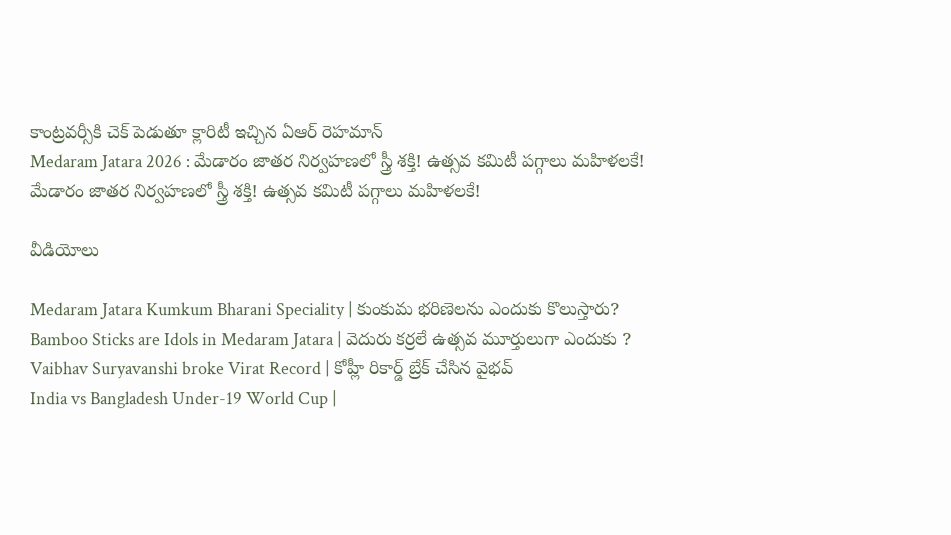కాంట్రవర్సీకి చెక్ పెడుతూ క్లారిటీ ఇచ్చిన ఏఆర్ రెహమాన్
Medaram Jatara 2026 : మేడారం జాతర నిర్వహణలో స్త్రీ శక్తి! ఉత్సవ కమిటీ పగ్గాలు మహిళలకే!
మేడారం జాతర నిర్వహణలో స్త్రీ శక్తి! ఉత్సవ కమిటీ పగ్గాలు మహిళలకే!

వీడియోలు

Medaram Jatara Kumkum Bharani Speciality | కుంకుమ భరిణెలను ఎందుకు కొలుస్తారు?
Bamboo Sticks are Idols in Medaram Jatara | వెదురు కర్రలే ఉత్సవ మూర్తులుగా ఎందుకు ?
Vaibhav Suryavanshi broke Virat Record | కోహ్లీ రికార్డ్ బ్రేక్ చేసిన వైభవ్
India vs Bangladesh Under-19 World Cup |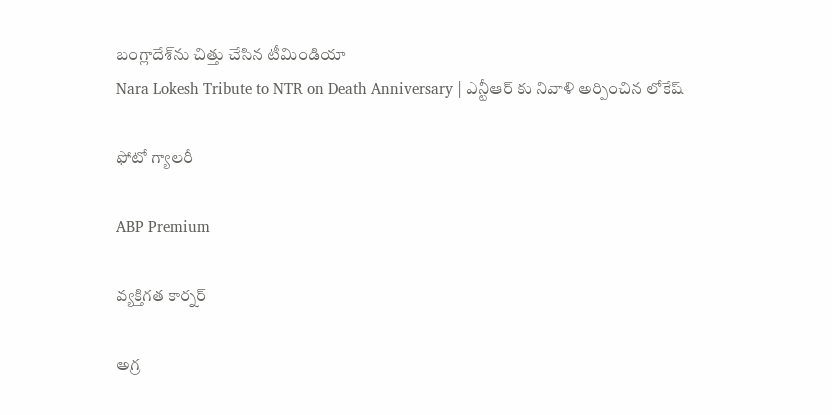బంగ్లాదేశ్‌ను చిత్తు చేసిన టీమిండియా
Nara Lokesh Tribute to NTR on Death Anniversary | ఎన్టీఆర్ కు నివాళి అర్పించిన లోకేష్

ఫోటో గ్యాలరీ

ABP Premium

వ్యక్తిగత కార్నర్

అగ్ర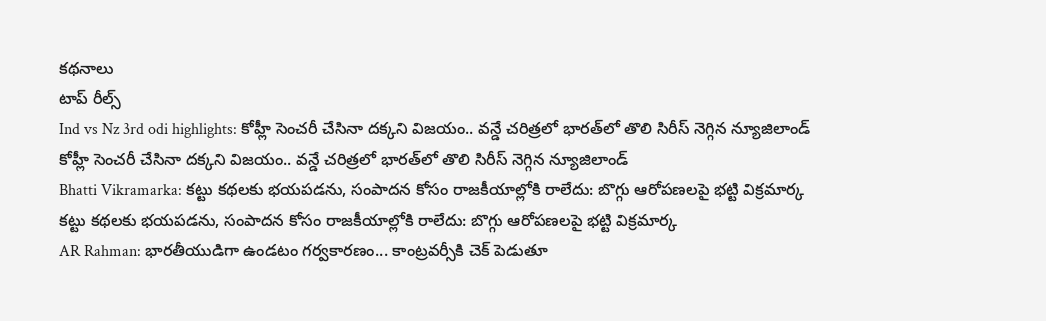కథనాలు
టాప్ రీల్స్
Ind vs Nz 3rd odi highlights: కోహ్లీ సెంచరీ చేసినా దక్కని విజయం.. వన్డే చరిత్రలో భారత్‌లో తొలి సిరీస్ నెగ్గిన న్యూజిలాండ్
కోహ్లీ సెంచరీ చేసినా దక్కని విజయం.. వన్డే చరిత్రలో భారత్‌లో తొలి సిరీస్ నెగ్గిన న్యూజిలాండ్
Bhatti Vikramarka: కట్టు కథలకు భయపడను, సంపాదన కోసం రాజకీయాల్లోకి రాలేదు: బొగ్గు ఆరోపణలపై భట్టి విక్రమార్క
కట్టు కథలకు భయపడను, సంపాదన కోసం రాజకీయాల్లోకి రాలేదు: బొగ్గు ఆరోపణలపై భట్టి విక్రమార్క
AR Rahman: భారతీయుడిగా ఉండటం గర్వకారణం... కాంట్రవర్సీకి చెక్ పెడుతూ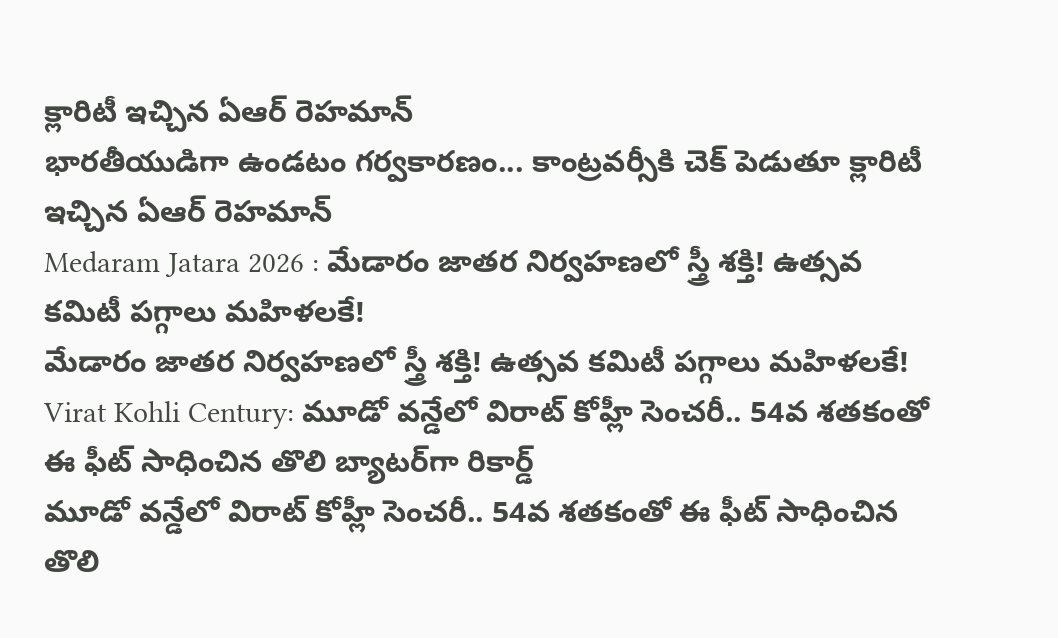క్లారిటీ ఇచ్చిన ఏఆర్ రెహమాన్
భారతీయుడిగా ఉండటం గర్వకారణం... కాంట్రవర్సీకి చెక్ పెడుతూ క్లారిటీ ఇచ్చిన ఏఆర్ రెహమాన్
Medaram Jatara 2026 : మేడారం జాతర నిర్వహణలో స్త్రీ శక్తి! ఉత్సవ కమిటీ పగ్గాలు మహిళలకే!
మేడారం జాతర నిర్వహణలో స్త్రీ శక్తి! ఉత్సవ కమిటీ పగ్గాలు మహిళలకే!
Virat Kohli Century: మూడో వన్డేలో విరాట్ కోహ్లీ సెంచరీ.. 54వ శతకంతో ఈ ఫీట్ సాధించిన తొలి బ్యాటర్‌గా రికార్డ్
మూడో వన్డేలో విరాట్ కోహ్లీ సెంచరీ.. 54వ శతకంతో ఈ ఫీట్ సాధించిన తొలి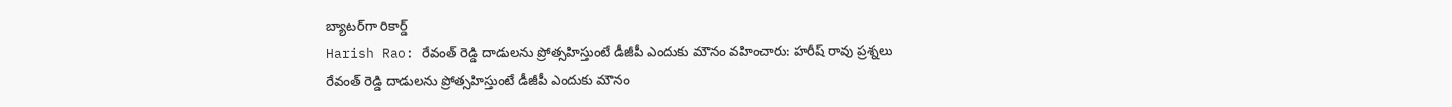బ్యాటర్‌గా రికార్డ్
Harish Rao: రేవంత్ రెడ్డి దాడులను ప్రోత్సహిస్తుంటే డీజీపీ ఎందుకు మౌనం వహించారు: హరీష్ రావు ప్రశ్నలు
రేవంత్ రెడ్డి దాడులను ప్రోత్సహిస్తుంటే డీజీపీ ఎందుకు మౌనం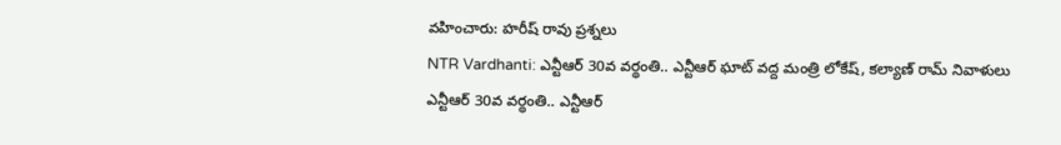వహించారు: హరీష్ రావు ప్రశ్నలు
NTR Vardhanti: ఎన్టీఆర్ 30వ వర్థంతి.. ఎన్టీఆర్ ఘాట్ వద్ద మంత్రి లోకేష్, కల్యాణ్ రామ్ నివాళులు
ఎన్టీఆర్ 30వ వర్థంతి.. ఎన్టీఆర్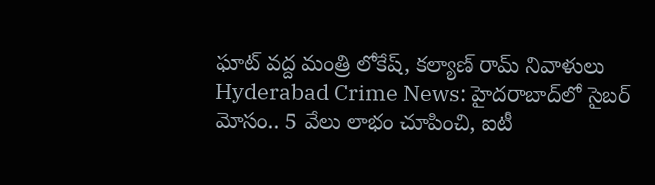ఘాట్ వద్ద మంత్రి లోకేష్, కల్యాణ్ రామ్ నివాళులు
Hyderabad Crime News: హైదరాబాద్‌లో సైబర్ మోసం.. 5 వేలు లాభం చూపించి, ఐటీ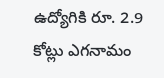ఉద్యోగికి రూ. 2.9 కోట్లు ఎగనామం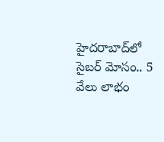హైదరాబాద్‌లో సైబర్ మోసం.. 5 వేలు లాభం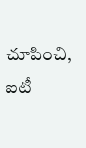చూపించి, ఐటీ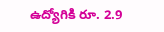ఉద్యోగికి రూ. 2.9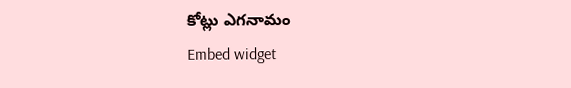కోట్లు ఎగనామం
Embed widget